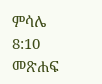ምሳሌ 8:10 መጽሐፍ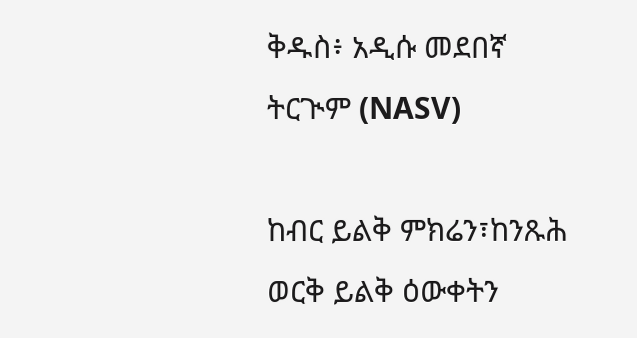ቅዱስ፥ አዲሱ መደበኛ ትርጒም (NASV)

ከብር ይልቅ ምክሬን፣ከንጹሕ ወርቅ ይልቅ ዕውቀትን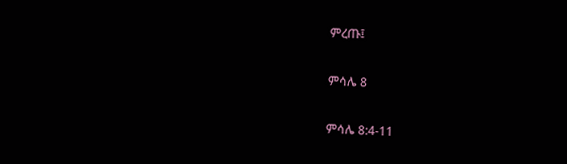ምረጡ፤

ምሳሌ 8

ምሳሌ 8:4-11